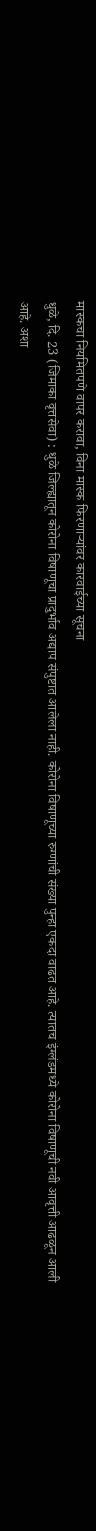मास्कचा नियमितपणे वापर करावा, विना मास्क फिरणाऱ्यांवर कारवाईच्या सूचना
धुळे, दि. 23 (जिमाका वृत्तसेवा) : धुळे जिल्ह्यातून कोरोना विषाणूचा प्रादुर्भाव अद्याप संपुष्टात आलेला नाही. कोरोना विषाणूच्या रुग्णांची संख्या पुन्हा एकदा वाढत आहे. त्यातच इंग्लंडमध्ये कोरोना विषाणूची नवी आवृत्ती आढळून आली आहे. अशा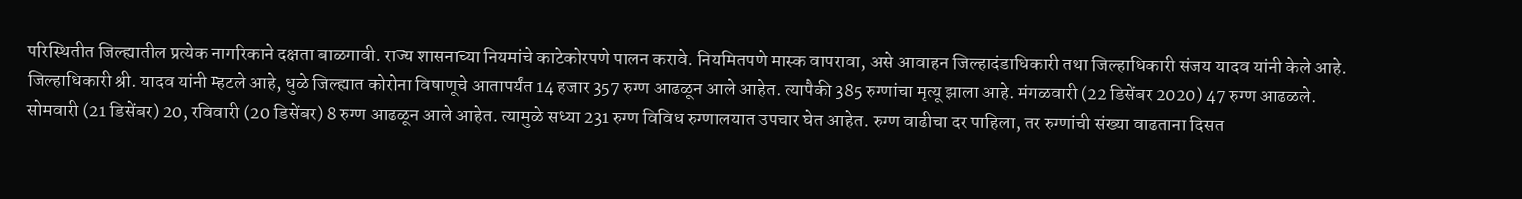परिस्थितीत जिल्ह्यातील प्रत्येक नागरिकाने दक्षता बाळगावी. राज्य शासनाच्या नियमांचे काटेकोरपणे पालन करावे. नियमितपणे मास्क वापरावा, असे आवाहन जिल्हादंडाधिकारी तथा जिल्हाधिकारी संजय यादव यांनी केले आहे.
जिल्हाधिकारी श्री. यादव यांनी म्हटले आहे, धुळे जिल्ह्यात कोरोना विषाणूचे आतापर्यंत 14 हजार 357 रुग्ण आढळून आले आहेत. त्यापैकी 385 रुग्णांचा मृत्यू झाला आहे. मंगळवारी (22 डिसेंबर 2020) 47 रुग्ण आढळले. सोमवारी (21 डिसेंबर) 20, रविवारी (20 डिसेंबर) 8 रुग्ण आढळून आले आहेत. त्यामुळे सध्या 231 रुग्ण विविध रुग्णालयात उपचार घेत आहेत. रुग्ण वाढीचा दर पाहिला, तर रुग्णांची संख्या वाढताना दिसत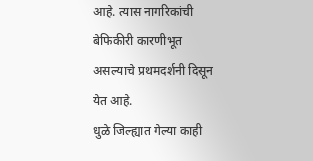आहे. त्यास नागरिकांची बेफिकीरी कारणीभूत असल्याचे प्रथमदर्शनी दिसून येत आहे.
धुळे जिल्ह्यात गेल्या काही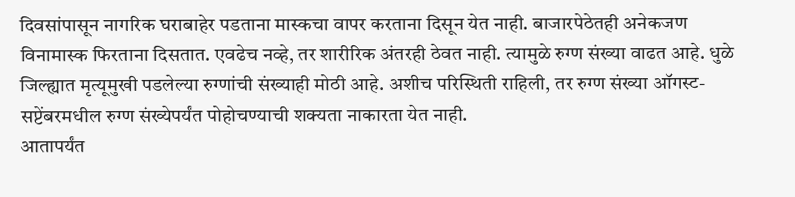दिवसांपासून नागरिक घराबाहेर पडताना मास्कचा वापर करताना दिसून येत नाही. बाजारपेठेतही अनेकजण विनामास्क फिरताना दिसतात. एवढेच नव्हे, तर शारीरिक अंतरही ठेवत नाही. त्यामुळे रुग्ण संख्या वाढत आहे. धुळे जिल्ह्यात मृत्यूमुखी पडलेल्या रुग्णांची संख्याही मोठी आहे. अशीच परिस्थिती राहिली, तर रुग्ण संख्या ऑगस्ट- सप्टेंबरमधील रुग्ण संख्येपर्यंत पोहोचण्याची शक्यता नाकारता येत नाही.
आतापर्यंत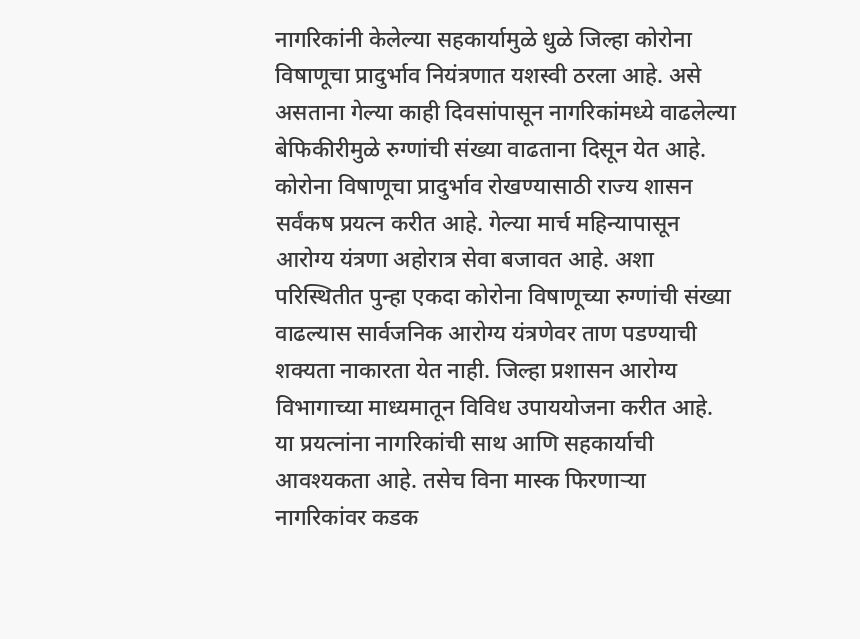नागरिकांनी केलेल्या सहकार्यामुळे धुळे जिल्हा कोरोना विषाणूचा प्रादुर्भाव नियंत्रणात यशस्वी ठरला आहे. असे असताना गेल्या काही दिवसांपासून नागरिकांमध्ये वाढलेल्या बेफिकीरीमुळे रुग्णांची संख्या वाढताना दिसून येत आहे. कोरोना विषाणूचा प्रादुर्भाव रोखण्यासाठी राज्य शासन सर्वंकष प्रयत्न करीत आहे. गेल्या मार्च महिन्यापासून आरोग्य यंत्रणा अहोरात्र सेवा बजावत आहे. अशा परिस्थितीत पुन्हा एकदा कोरोना विषाणूच्या रुग्णांची संख्या वाढल्यास सार्वजनिक आरोग्य यंत्रणेवर ताण पडण्याची शक्यता नाकारता येत नाही. जिल्हा प्रशासन आरोग्य विभागाच्या माध्यमातून विविध उपाययोजना करीत आहे. या प्रयत्नांना नागरिकांची साथ आणि सहकार्याची आवश्यकता आहे. तसेच विना मास्क फिरणाऱ्या नागरिकांवर कडक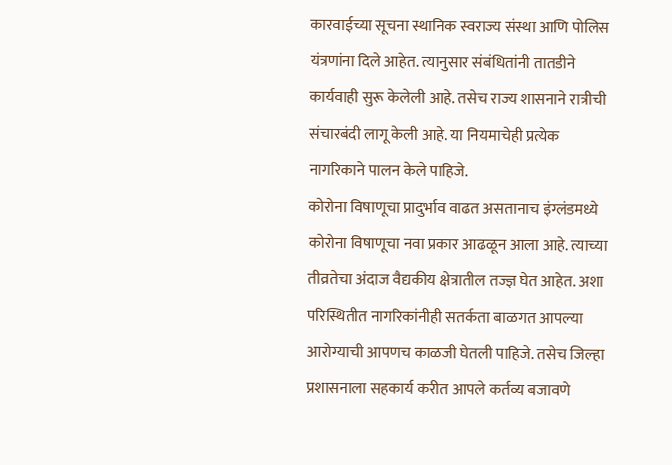कारवाईच्या सूचना स्थानिक स्वराज्य संस्था आणि पोलिस यंत्रणांना दिले आहेत. त्यानुसार संबंधितांनी तातडीने कार्यवाही सुरू केलेली आहे. तसेच राज्य शासनाने रात्रीची संचारबंदी लागू केली आहे. या नियमाचेही प्रत्येक नागरिकाने पालन केले पाहिजे.
कोरोना विषाणूचा प्रादुर्भाव वाढत असतानाच इंग्लंडमध्ये कोरोना विषाणूचा नवा प्रकार आढळून आला आहे. त्याच्या तीव्रतेचा अंदाज वैद्यकीय क्षेत्रातील तज्ज्ञ घेत आहेत. अशा परिस्थितीत नागरिकांनीही सतर्कता बाळगत आपल्या आरोग्याची आपणच काळजी घेतली पाहिजे. तसेच जिल्हा प्रशासनाला सहकार्य करीत आपले कर्तव्य बजावणे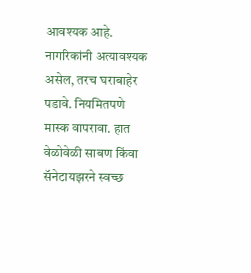आवश्यक आहे. नागरिकांनी अत्यावश्यक असेल, तरच घराबाहेर पडावे. नियमितपणे मास्क वापरावा. हात वेळोवेळी साबण किंवा सॅनेटायझरने स्वच्छ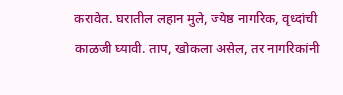करावेत. घरातील लहान मुले, ज्येष्ठ नागरिक, वृध्दांची काळजी घ्यावी. ताप, खोकला असेल, तर नागरिकांनी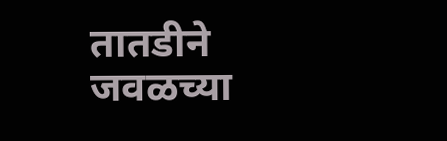तातडीने जवळच्या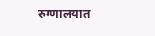रुग्णालयात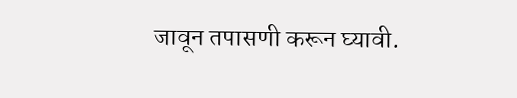जावून तपासणी करून घ्यावी.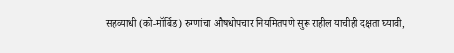सहव्याधी (को-मॉर्बिड) रुग्णांचा औषधोपचार नियमितपणे सुरू राहील याचीही दक्षता घ्यावी,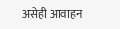असेही आवाहन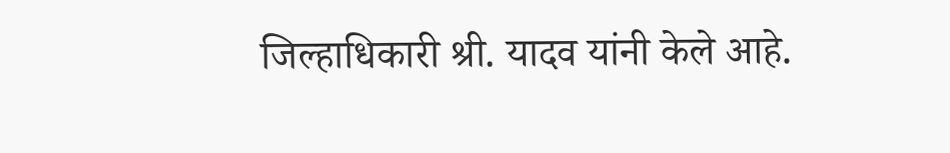जिल्हाधिकारी श्री. यादव यांनी केले आहे.